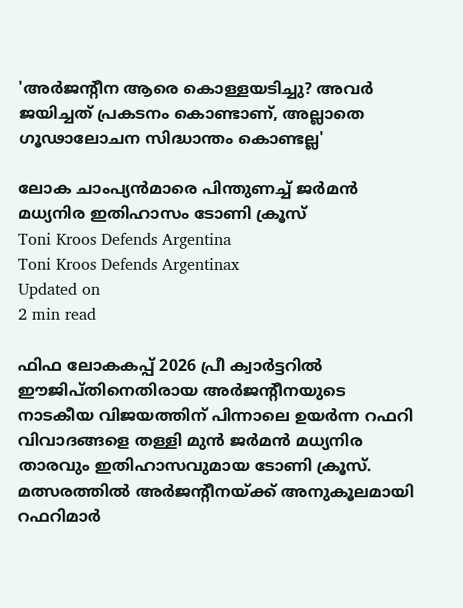'അർജന്റീന ആരെ കൊള്ളയടിച്ചു? അവർ ജയിച്ചത് പ്രകടനം കൊണ്ടാണ്, അല്ലാതെ ഗൂഢാലോചന സിദ്ധാന്തം കൊണ്ടല്ല'

ലോക ചാംപ്യൻമാരെ പിന്തുണച്ച് ജർമൻ മധ്യനിര ഇതിഹാസം ടോണി ക്രൂസ്
Toni Kroos Defends Argentina
Toni Kroos Defends Argentinax
Updated on
2 min read

ഫിഫ ലോകകപ്പ് 2026 പ്രീ ക്വാർട്ടറിൽ ഈജിപ്തിനെതിരായ അർജന്റീനയുടെ നാടകീയ വിജയത്തിന് പിന്നാലെ ഉയർന്ന റഫറി വിവാദങ്ങളെ തള്ളി മുൻ ജർമൻ മധ്യനിര താരവും ഇതിഹാസവുമായ ടോണി ക്രൂസ്. മത്സരത്തിൽ അർജന്റീനയ്ക്ക് അനുകൂലമായി റഫറിമാർ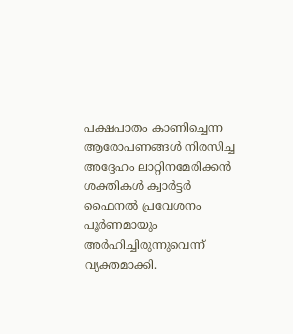പക്ഷപാതം കാണിച്ചെന്ന ആരോപണങ്ങൾ നിരസിച്ച അദ്ദേഹം ലാറ്റിനമേരിക്കൻ ശക്തികൾ ക്വാർട്ടർ ഫൈനൽ പ്രവേശനം പൂർണമായും അർഹിച്ചിരുന്നുവെന്ന് വ്യക്തമാക്കി.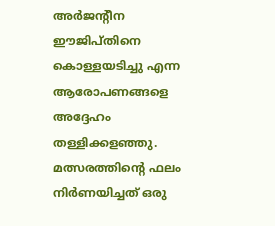അർജന്റീന ഈജിപ്തിനെ കൊള്ളയടിച്ചു എന്ന ആരോപണങ്ങളെ അദ്ദേഹം തള്ളിക്കളഞ്ഞു. മത്സരത്തിന്റെ ഫലം നിർണയിച്ചത് ഒരു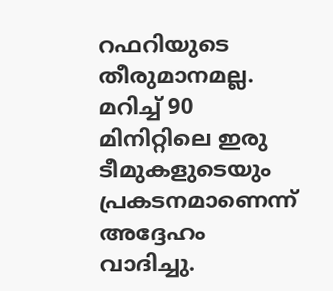റഫറിയുടെ തീരുമാനമല്ല. മറിച്ച് 90 മിനിറ്റിലെ ഇരു ടീമുകളുടെയും പ്രകടനമാണെന്ന് അദ്ദേഹം വാദിച്ചു.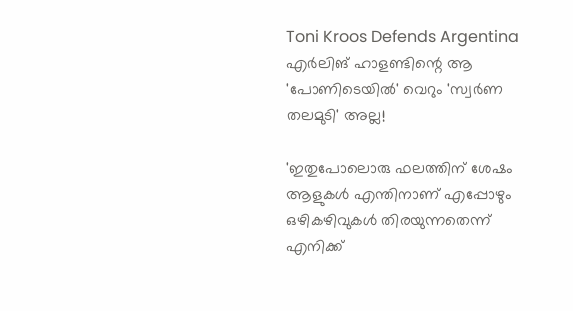Toni Kroos Defends Argentina
എർലിങ് ഹാളണ്ടിന്റെ ആ 'പോണിടെയിൽ' വെറും 'സ്വർണ തലമുടി' അല്ല!

'ഇതുപോലൊരു ഫലത്തിന് ശേഷം ആളുകൾ എന്തിനാണ് എപ്പോഴും ഒഴികഴിവുകൾ തിരയുന്നതെന്ന് എനിക്ക്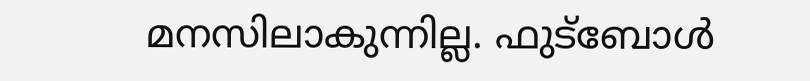മനസിലാകുന്നില്ല. ഫുട്ബോൾ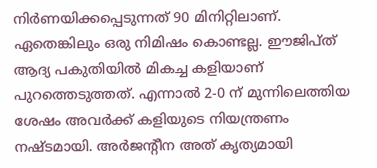നിർണയിക്കപ്പെടുന്നത് 90 മിനിറ്റിലാണ്. ഏതെങ്കിലും ഒരു നിമിഷം കൊണ്ടല്ല. ഈജിപ്ത് ആദ്യ പകുതിയിൽ മികച്ച കളിയാണ് പുറത്തെടുത്തത്. എന്നാൽ 2-0 ന് മുന്നിലെത്തിയ ശേഷം അവർക്ക് കളിയുടെ നിയന്ത്രണം നഷ്ടമായി. അർജന്റീന അത് കൃത്യമായി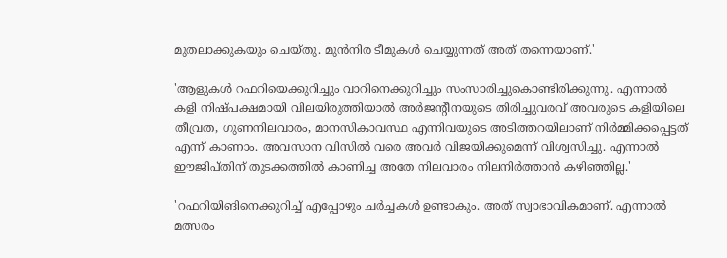മുതലാക്കുകയും ചെയ്തു. മുൻനിര ടീമുകൾ ചെയ്യുന്നത് അത് തന്നെയാണ്.'

'ആളുകൾ റഫറിയെക്കുറിച്ചും വാറിനെക്കുറിച്ചും സംസാരിച്ചുകൊണ്ടിരിക്കുന്നു. എന്നാൽ കളി നിഷ്പക്ഷമായി വിലയിരുത്തിയാൽ അർജന്റീനയുടെ തിരിച്ചുവരവ് അവരുടെ കളിയിലെ തീവ്രത, ഗുണനിലവാരം, മാനസികാവസ്ഥ എന്നിവയുടെ അടിത്തറയിലാണ് നിർമ്മിക്കപ്പെട്ടത് എന്ന് കാണാം. അവസാന വിസിൽ വരെ അവർ വിജയിക്കുമെന്ന് വിശ്വസിച്ചു. എന്നാൽ ഈജിപ്തിന് തുടക്കത്തിൽ കാണിച്ച അതേ നിലവാരം നിലനിർത്താൻ കഴിഞ്ഞില്ല.'

'റഫറിയിങിനെക്കുറിച്ച് എപ്പോഴും ചർച്ചകൾ ഉണ്ടാകും. അത് സ്വാഭാവികമാണ്. എന്നാൽ മത്സരം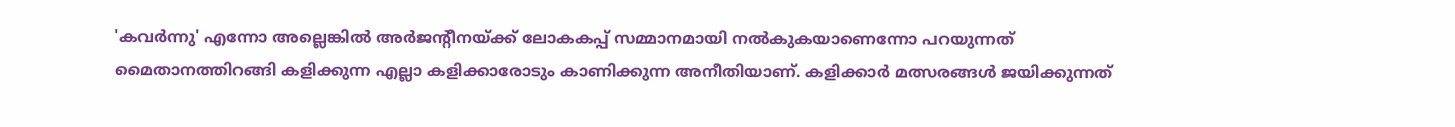'കവർന്നു' എന്നോ അല്ലെങ്കിൽ അർജന്റീനയ്ക്ക് ലോകകപ്പ് സമ്മാനമായി നൽകുകയാണെന്നോ പറയുന്നത് മൈതാനത്തിറങ്ങി കളിക്കുന്ന എല്ലാ കളിക്കാരോടും കാണിക്കുന്ന അനീതിയാണ്. കളിക്കാർ മത്സരങ്ങൾ ജയിക്കുന്നത്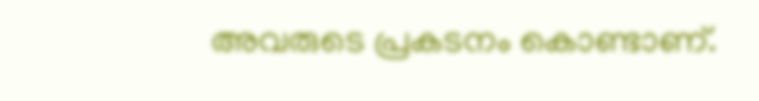അവരുടെ പ്രകടനം കൊണ്ടാണ്.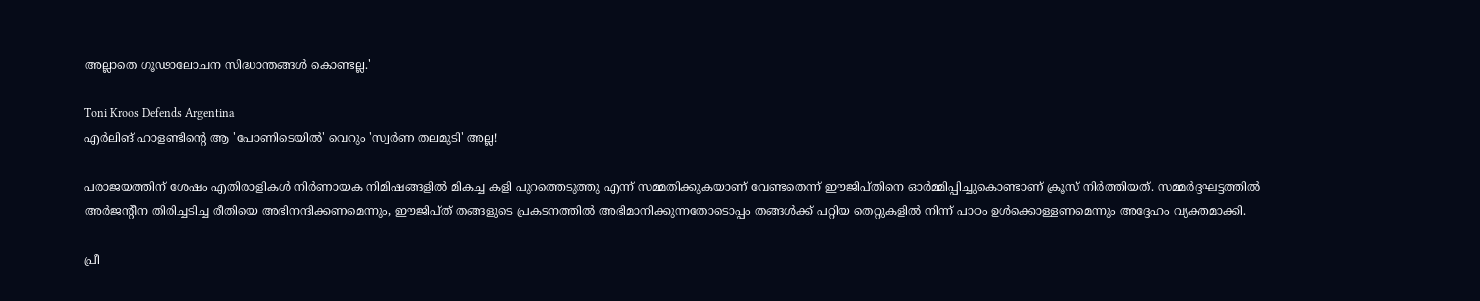അല്ലാതെ ഗൂഢാലോചന സിദ്ധാന്തങ്ങൾ കൊണ്ടല്ല.'

Toni Kroos Defends Argentina
എർലിങ് ഹാളണ്ടിന്റെ ആ 'പോണിടെയിൽ' വെറും 'സ്വർണ തലമുടി' അല്ല!

പരാജയത്തിന് ശേഷം എതിരാളികൾ നിർണായക നിമിഷങ്ങളിൽ മികച്ച കളി പുറത്തെടുത്തു എന്ന് സമ്മതിക്കുകയാണ് വേണ്ടതെന്ന് ഈജിപ്തിനെ ഓർമ്മിപ്പിച്ചുകൊണ്ടാണ് ക്രൂസ് നിർത്തിയത്. സമ്മർദ്ദഘട്ടത്തിൽ അർജന്റീന തിരിച്ചടിച്ച രീതിയെ അഭിനന്ദിക്കണമെന്നും, ഈജിപ്ത് തങ്ങളുടെ പ്രകടനത്തിൽ അഭിമാനിക്കുന്നതോടൊപ്പം തങ്ങൾക്ക് പറ്റിയ തെറ്റുകളിൽ നിന്ന് പാഠം ഉൾക്കൊള്ളണമെന്നും അദ്ദേഹം വ്യക്തമാക്കി.

പ്രീ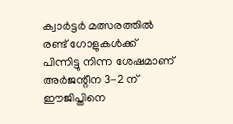ക്വാർട്ടർ മത്സരത്തിൽ രണ്ട് ഗോളുകൾക്ക് പിന്നിട്ടു നിന്ന ശേഷമാണ് അർജന്റീന 3-2 ന് ഈജിപ്തിനെ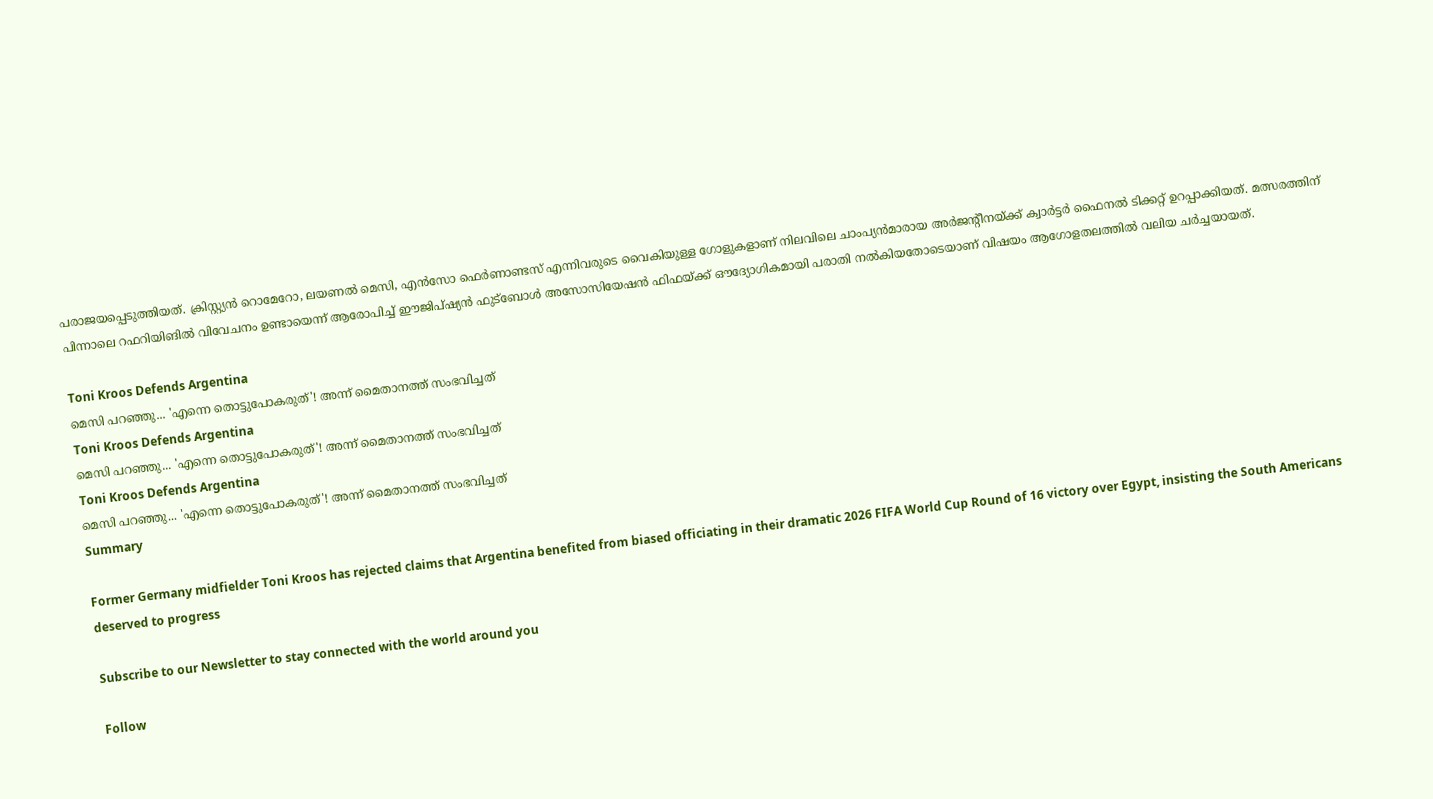പരാജയപ്പെടുത്തിയത്. ക്രിസ്റ്റ്യൻ റൊമേറോ, ലയണൽ മെസി, എൻസോ ഫെർണാണ്ടസ് എന്നിവരുടെ വൈകിയുള്ള ഗോളുകളാണ് നിലവിലെ ചാംപ്യൻമാരായ അർജന്റീനയ്ക്ക് ക്വാർട്ടർ ഫൈനൽ ടിക്കറ്റ് ഉറപ്പാക്കിയത്. മത്സരത്തിന് പിന്നാലെ റഫറിയിങിൽ വിവേചനം ഉണ്ടായെന്ന് ആരോപിച്ച് ഈജിപ്ഷ്യൻ ഫുട്ബോൾ അസോസിയേഷൻ ഫിഫയ്ക്ക് ഔദ്യോഗികമായി പരാതി നൽകിയതോടെയാണ് വിഷയം ആഗോളതലത്തിൽ വലിയ ചർച്ചയായത്.

Toni Kroos Defends Argentina
മെസി പറഞ്ഞു... 'എന്നെ തൊട്ടുപോകരുത്'! അന്ന് മൈതാനത്ത് സംഭവിച്ചത്
Toni Kroos Defends Argentina
മെസി പറഞ്ഞു... 'എന്നെ തൊട്ടുപോകരുത്'! അന്ന് മൈതാനത്ത് സംഭവിച്ചത്
Toni Kroos Defends Argentina
മെസി പറഞ്ഞു... 'എന്നെ തൊട്ടുപോകരുത്'! അന്ന് മൈതാനത്ത് സംഭവിച്ചത്
Summary

Former Germany midfielder Toni Kroos has rejected claims that Argentina benefited from biased officiating in their dramatic 2026 FIFA World Cup Round of 16 victory over Egypt, insisting the South Americans deserved to progress

Subscribe to our Newsletter to stay connected with the world around you

Follow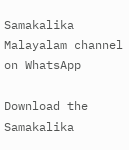Samakalika Malayalam channel on WhatsApp

Download the Samakalika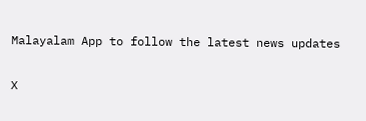Malayalam App to follow the latest news updates

X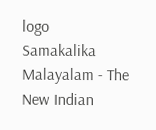logo
Samakalika Malayalam - The New Indian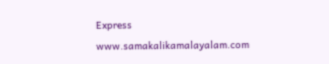Express
www.samakalikamalayalam.com